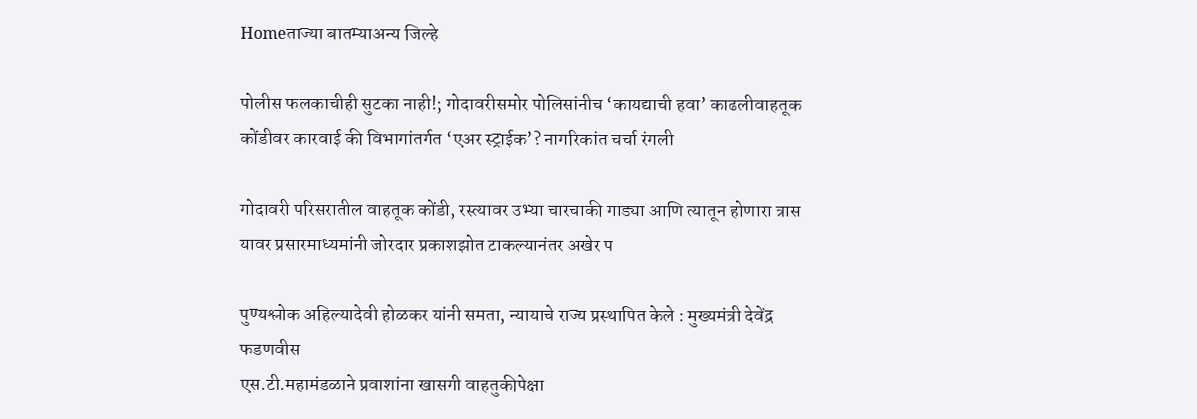Homeताज्या बातम्याअन्य जिल्हे

पोलीस फलकाचीही सुटका नाही!; गोदावरीसमोर पोलिसांनीच ‘कायद्याची हवा’ काढलीवाहतूक कोंडीवर कारवाई की विभागांतर्गत ‘एअर स्ट्राईक’? नागरिकांत चर्चा रंगली

गोदावरी परिसरातील वाहतूक कोंडी, रस्त्यावर उभ्या चारचाकी गाड्या आणि त्यातून होणारा त्रास यावर प्रसारमाध्यमांनी जोरदार प्रकाशझोत टाकल्यानंतर अखेर प

पुण्यश्लोक अहिल्यादेवी होळकर यांनी समता, न्यायाचे राज्य प्रस्थापित केले : मुख्यमंत्री देवेंद्र फडणवीस
एस.टी.महामंडळाने प्रवाशांना खासगी वाहतुकीपेक्षा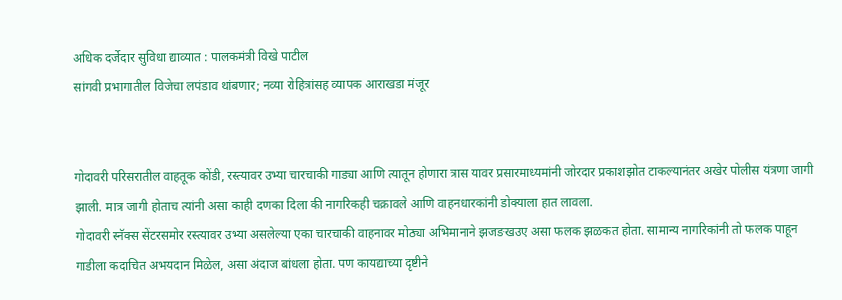अधिक दर्जेदार सुविधा द्याव्यात : पालकमंत्री विखे पाटील
सांगवी प्रभागातील विजेचा लपंडाव थांबणार; नव्या रोहित्रांसह व्यापक आराखडा मंजूर


गोदावरी परिसरातील वाहतूक कोंडी, रस्त्यावर उभ्या चारचाकी गाड्या आणि त्यातून होणारा त्रास यावर प्रसारमाध्यमांनी जोरदार प्रकाशझोत टाकल्यानंतर अखेर पोलीस यंत्रणा जागी झाली. मात्र जागी होताच त्यांनी असा काही दणका दिला की नागरिकही चक्रावले आणि वाहनधारकांनी डोक्याला हात लावला.
गोदावरी स्नॅक्स सेंटरसमोर रस्त्यावर उभ्या असलेल्या एका चारचाकी वाहनावर मोठ्या अभिमानाने झजङखउए असा फलक झळकत होता. सामान्य नागरिकांनी तो फलक पाहून गाडीला कदाचित अभयदान मिळेल, असा अंदाज बांधला होता. पण कायद्याच्या दृष्टीने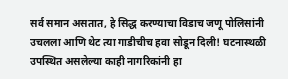सर्व समान असतात, हे सिद्ध करण्याचा विडाच जणू पोलिसांनी उचलला आणि थेट त्या गाडीचीच हवा सोडून दिली! घटनास्थळी उपस्थित असलेल्या काही नागरिकांनी हा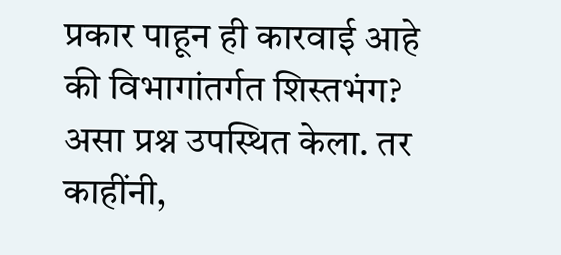प्रकार पाहून ही कारवाई आहे की विभागांतर्गत शिस्तभंग? असा प्रश्न उपस्थित केला. तर काहींनी,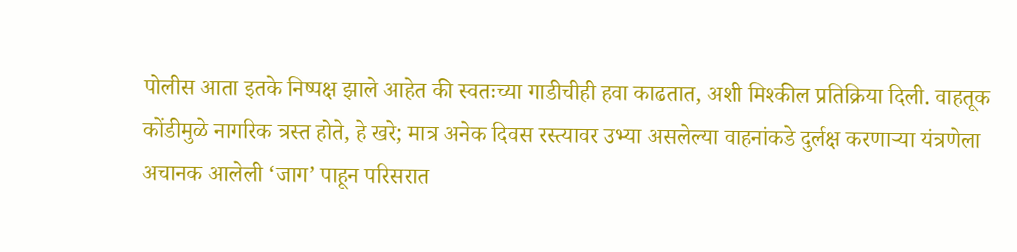पोलीस आता इतके निष्पक्ष झाले आहेत की स्वतःच्या गाडीचीही हवा काढतात, अशी मिश्कील प्रतिक्रिया दिली. वाहतूक कोंडीमुळे नागरिक त्रस्त होते, हे खरे; मात्र अनेक दिवस रस्त्यावर उभ्या असलेल्या वाहनांकडे दुर्लक्ष करणार्‍या यंत्रणेला अचानक आलेली ‘जाग’ पाहून परिसरात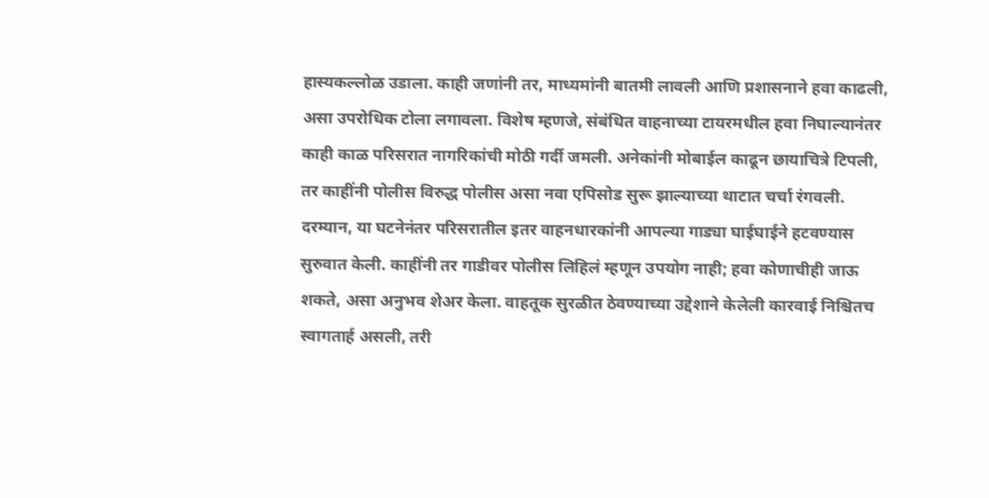हास्यकल्लोळ उडाला. काही जणांनी तर, माध्यमांनी बातमी लावली आणि प्रशासनाने हवा काढली, असा उपरोधिक टोला लगावला. विशेष म्हणजे, संबंधित वाहनाच्या टायरमधील हवा निघाल्यानंतर काही काळ परिसरात नागरिकांची मोठी गर्दी जमली. अनेकांनी मोबाईल काढून छायाचित्रे टिपली, तर काहींनी पोलीस विरुद्ध पोलीस असा नवा एपिसोड सुरू झाल्याच्या थाटात चर्चा रंगवली. दरम्यान, या घटनेनंतर परिसरातील इतर वाहनधारकांनी आपल्या गाड्या घाईघाईने हटवण्यास सुरुवात केली. काहींनी तर गाडीवर पोलीस लिहिलं म्हणून उपयोग नाही; हवा कोणाचीही जाऊ शकते, असा अनुभव शेअर केला. वाहतूक सुरळीत ठेवण्याच्या उद्देशाने केलेली कारवाई निश्चितच स्वागतार्ह असली, तरी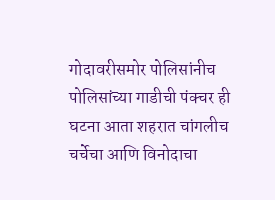गोदावरीसमोर पोलिसांनीच पोलिसांच्या गाडीची पंक्चर ही घटना आता शहरात चांगलीच चर्चेचा आणि विनोदाचा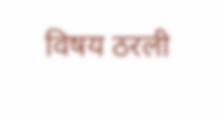विषय ठरली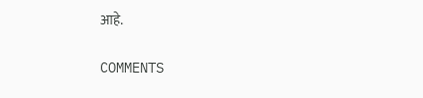आहे.

COMMENTS